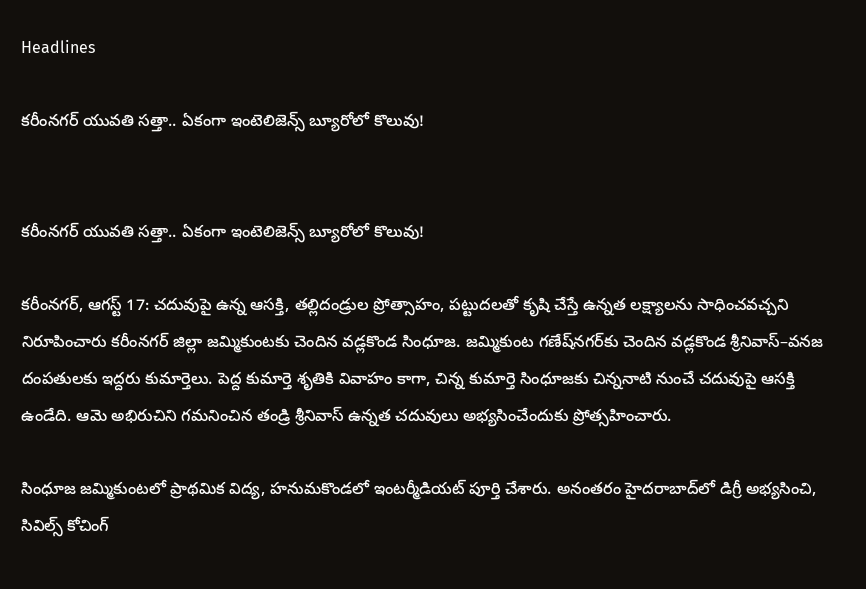Headlines

కరీంనగర్ యువతి సత్తా.. ఏకంగా ఇంటెలిజెన్స్ బ్యూరోలో కొలువు!


కరీంనగర్ యువతి సత్తా.. ఏకంగా ఇంటెలిజెన్స్ బ్యూరోలో కొలువు!

కరీంనగర్, ఆగస్ట్‌ 17: చదువుపై ఉన్న ఆసక్తి, తల్లిదండ్రుల ప్రోత్సాహం, పట్టుదలతో కృషి చేస్తే ఉన్నత లక్ష్యాలను సాధించవచ్చని నిరూపించారు కరీంనగర్ జిల్లా జమ్మికుంటకు చెందిన వడ్లకొండ సింధూజ. జమ్మికుంట గణేష్‌నగర్‌కు చెందిన వడ్లకొండ శ్రీనివాస్‌–వనజ దంపతులకు ఇద్దరు కుమార్తెలు. పెద్ద కుమార్తె శృతికి వివాహం కాగా, చిన్న కుమార్తె సింధూజకు చిన్ననాటి నుంచే చదువుపై ఆసక్తి ఉండేది. ఆమె అభిరుచిని గమనించిన తండ్రి శ్రీనివాస్ ఉన్నత చదువులు అభ్యసించేందుకు ప్రోత్సహించారు.

సింధూజ జమ్మికుంటలో ప్రాథమిక విద్య, హనుమకొండలో ఇంటర్మీడియట్ పూర్తి చేశారు. అనంతరం హైదరాబాద్‌లో డిగ్రీ అభ్యసించి, సివిల్స్‌ కోచింగ్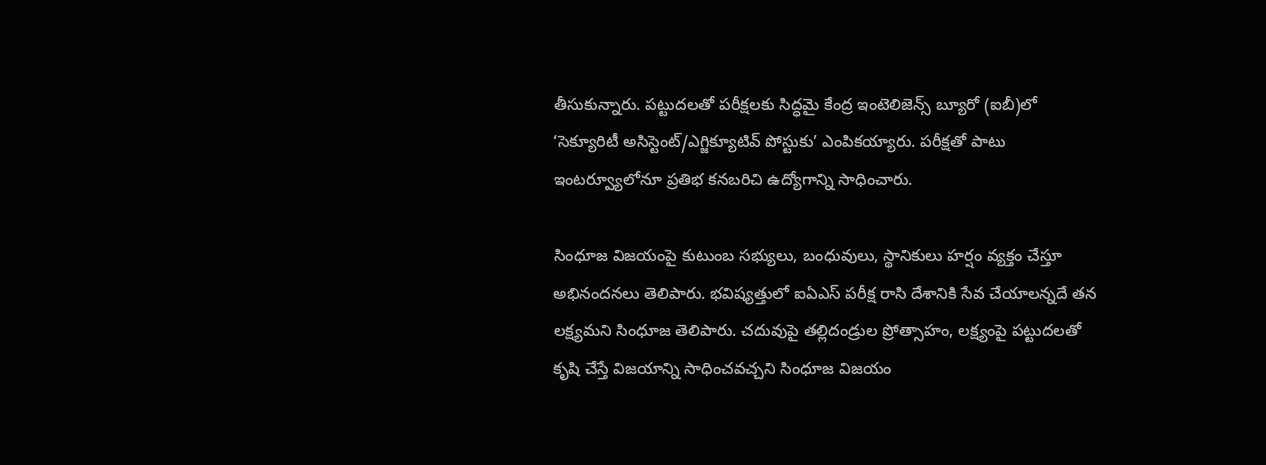తీసుకున్నారు. పట్టుదలతో పరీక్షలకు సిద్ధమై కేంద్ర ఇంటెలిజెన్స్ బ్యూరో (ఐబీ)లో ‘సెక్యూరిటీ అసిస్టెంట్/ఎగ్జిక్యూటివ్ పోస్టుకు’ ఎంపికయ్యారు. పరీక్షతో పాటు ఇంటర్వ్యూలోనూ ప్రతిభ కనబరిచి ఉద్యోగాన్ని సాధించారు.

సింధూజ విజయంపై కుటుంబ సభ్యులు, బంధువులు, స్థానికులు హర్షం వ్యక్తం చేస్తూ అభినందనలు తెలిపారు. భవిష్యత్తులో ఐఏఎస్‌ పరీక్ష రాసి దేశానికి సేవ చేయాలన్నదే తన లక్ష్యమని సింధూజ తెలిపారు. చదువుపై తల్లిదండ్రుల ప్రోత్సాహం, లక్ష్యంపై పట్టుదలతో కృషి చేస్తే విజయాన్ని సాధించవచ్చని సింధూజ విజయం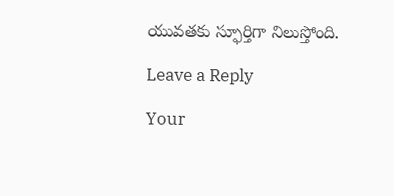యువతకు స్ఫూర్తిగా నిలుస్తోంది.

Leave a Reply

Your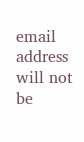email address will not be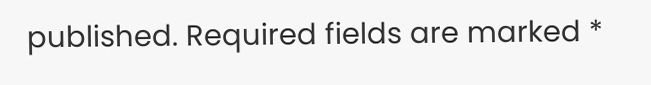published. Required fields are marked *